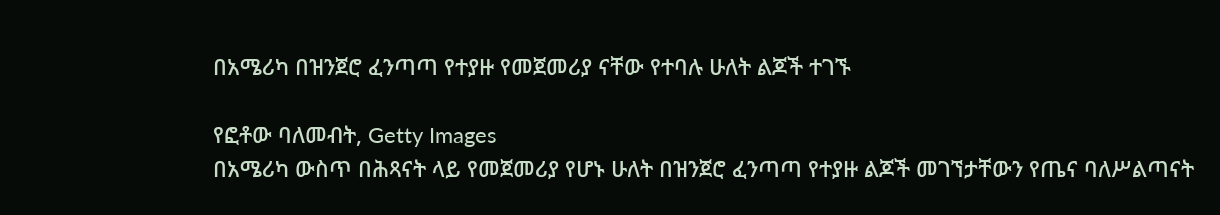በአሜሪካ በዝንጀሮ ፈንጣጣ የተያዙ የመጀመሪያ ናቸው የተባሉ ሁለት ልጆች ተገኙ

የፎቶው ባለመብት, Getty Images
በአሜሪካ ውስጥ በሕጻናት ላይ የመጀመሪያ የሆኑ ሁለት በዝንጀሮ ፈንጣጣ የተያዙ ልጆች መገኘታቸውን የጤና ባለሥልጣናት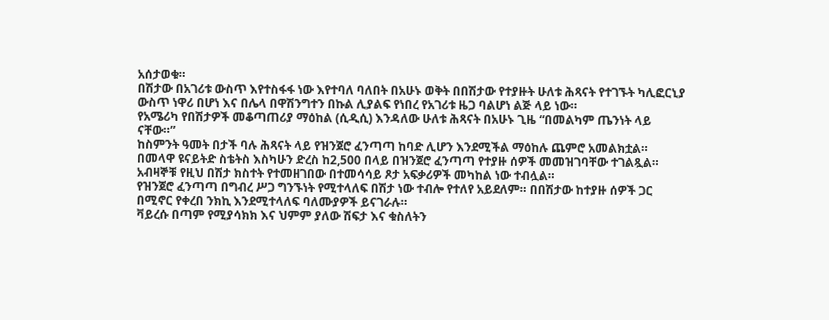አሰታወቁ።
በሽታው በአገሪቱ ውስጥ እየተስፋፋ ነው እየተባለ ባለበት በአሁኑ ወቅት በበሽታው የተያዙት ሁለቱ ሕጻናት የተገኙት ካሊፎርኒያ ውስጥ ነዋሪ በሆነ እና በሌላ በዋሽንግተን በኩል ሊያልፍ የነበረ የአገሪቱ ዜጋ ባልሆነ ልጅ ላይ ነው።
የአሜሪካ የበሽታዎች መቆጣጠሪያ ማዕከል (ሲዲሲ) እንዳለው ሁለቱ ሕጻናት በአሁኑ ጊዜ “በመልካም ጤንነት ላይ ናቸው።”
ከስምንት ዓመት በታች ባሉ ሕጻናት ላይ የዝንጀሮ ፈንጣጣ ከባድ ሊሆን እንደሚችል ማዕከሉ ጨምሮ አመልክቷል።
በመላዋ ዩናይትድ ስቴትስ እስካሁን ድረስ ከ2,500 በላይ በዝንጀሮ ፈንጣጣ የተያዙ ሰዎች መመዝገባቸው ተገልጿል።
አብዛኞቹ የዚህ በሽታ ክስተት የተመዘገበው በተመሳሳይ ጾታ አፍቃሪዎች መካከል ነው ተብሏል።
የዝንጀሮ ፈንጣጣ በግብረ ሥጋ ግንኙነት የሚተላለፍ በሽታ ነው ተብሎ የተለየ አይደለም። በበሽታው ከተያዙ ሰዎች ጋር በሚኖር የቀረበ ንክኪ እንደሚተላለፍ ባለሙያዎች ይናገራሉ።
ቫይረሱ በጣም የሚያሳክክ እና ህምም ያለው ሽፍታ እና ቁስለትን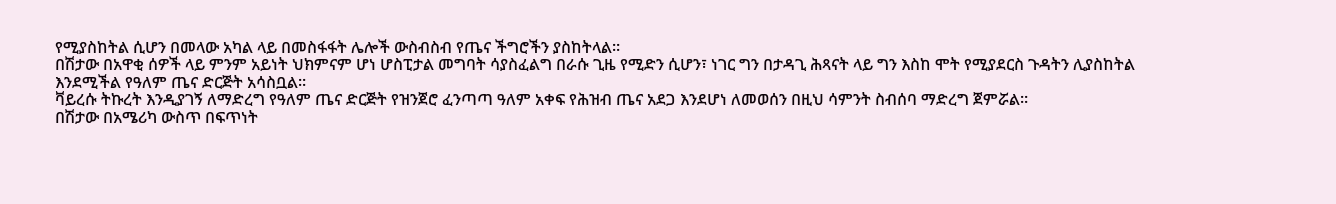የሚያስከትል ሲሆን በመላው አካል ላይ በመስፋፋት ሌሎች ውስብስብ የጤና ችግሮችን ያስከትላል።
በሽታው በአዋቂ ሰዎች ላይ ምንም አይነት ህክምናም ሆነ ሆስፒታል መግባት ሳያስፈልግ በራሱ ጊዜ የሚድን ሲሆን፣ ነገር ግን በታዳጊ ሕጻናት ላይ ግን እስከ ሞት የሚያደርስ ጉዳትን ሊያስከትል እንደሚችል የዓለም ጤና ድርጅት አሳስቧል።
ቫይረሱ ትኩረት እንዲያገኝ ለማድረግ የዓለም ጤና ድርጅት የዝንጀሮ ፈንጣጣ ዓለም አቀፍ የሕዝብ ጤና አደጋ እንደሆነ ለመወሰን በዚህ ሳምንት ስብሰባ ማድረግ ጀምሯል።
በሽታው በአሜሪካ ውስጥ በፍጥነት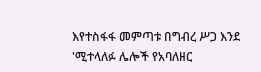እየተስፋፋ መምጣቱ በግብረ ሥጋ እንደ 'ሚተላለፉ ሌሎች የአባለዘር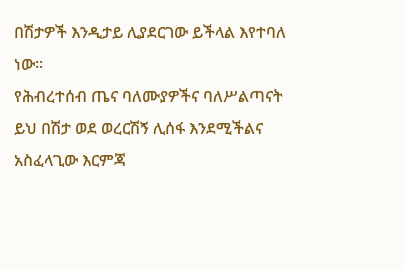በሽታዎች እንዲታይ ሊያደርገው ይችላል እየተባለ ነው።
የሕብረተሰብ ጤና ባለሙያዎችና ባለሥልጣናት ይህ በሽታ ወደ ወረርሽኝ ሊሰፋ እንደሚችልና አስፈላጊው እርምጃ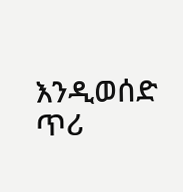እንዲወሰድ ጥሪ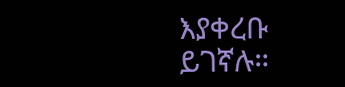እያቀረቡ ይገኛሉ።